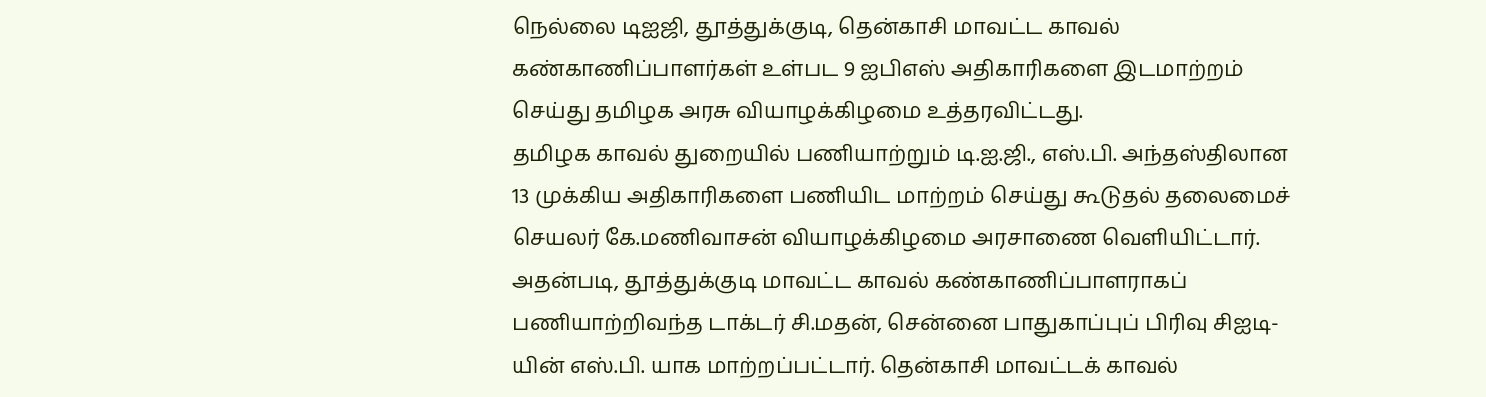நெல்லை டிஐஜி, தூத்துக்குடி, தென்காசி மாவட்ட காவல் கண்காணிப்பாளர்கள் உள்பட 9 ஐபிஎஸ் அதிகாரிகளை இடமாற்றம் செய்து தமிழக அரசு வியாழக்கிழமை உத்தரவிட்டது.
தமிழக காவல் துறையில் பணியாற்றும் டி.ஐ.ஜி., எஸ்.பி. அந்தஸ்திலான 13 முக்கிய அதிகாரிகளை பணியிட மாற்றம் செய்து கூடுதல் தலைமைச் செயலர் கே.மணிவாசன் வியாழக்கிழமை அரசாணை வெளியிட்டார்.
அதன்படி, தூத்துக்குடி மாவட்ட காவல் கண்காணிப்பாளராகப் பணியாற்றிவந்த டாக்டர் சி.மதன், சென்னை பாதுகாப்புப் பிரிவு சிஐடி-யின் எஸ்.பி. யாக மாற்றப்பட்டார். தென்காசி மாவட்டக் காவல்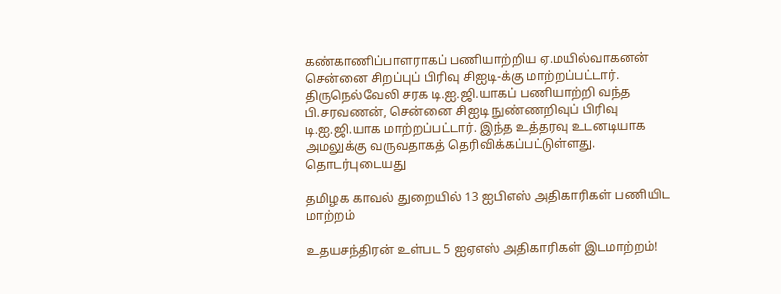கண்காணிப்பாளராகப் பணியாற்றிய ஏ.மயில்வாகனன் சென்னை சிறப்புப் பிரிவு சிஐடி-க்கு மாற்றப்பட்டார். திருநெல்வேலி சரக டி.ஐ.ஜி.யாகப் பணியாற்றி வந்த பி.சரவணன், சென்னை சிஐடி நுண்ணறிவுப் பிரிவு டி.ஐ.ஜி.யாக மாற்றப்பட்டார். இந்த உத்தரவு உடனடியாக அமலுக்கு வருவதாகத் தெரிவிக்கப்பட்டுள்ளது.
தொடர்புடையது

தமிழக காவல் துறையில் 13 ஐபிஎஸ் அதிகாரிகள் பணியிட மாற்றம்

உதயசந்திரன் உள்பட 5 ஐஏஎஸ் அதிகாரிகள் இடமாற்றம்!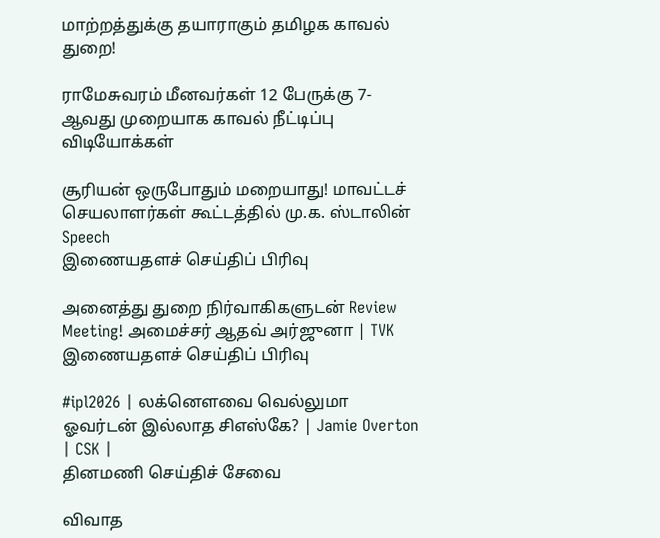மாற்றத்துக்கு தயாராகும் தமிழக காவல் துறை!

ராமேசுவரம் மீனவர்கள் 12 பேருக்கு 7-ஆவது முறையாக காவல் நீட்டிப்பு
விடியோக்கள்

சூரியன் ஒருபோதும் மறையாது! மாவட்டச் செயலாளர்கள் கூட்டத்தில் மு.க. ஸ்டாலின் Speech
இணையதளச் செய்திப் பிரிவு

அனைத்து துறை நிர்வாகிகளுடன் Review Meeting! அமைச்சர் ஆதவ் அர்ஜுனா | TVK
இணையதளச் செய்திப் பிரிவு

#ipl2026 | லக்னௌவை வெல்லுமா ஓவர்டன் இல்லாத சிஎஸ்கே? | Jamie Overton | CSK |
தினமணி செய்திச் சேவை

விவாத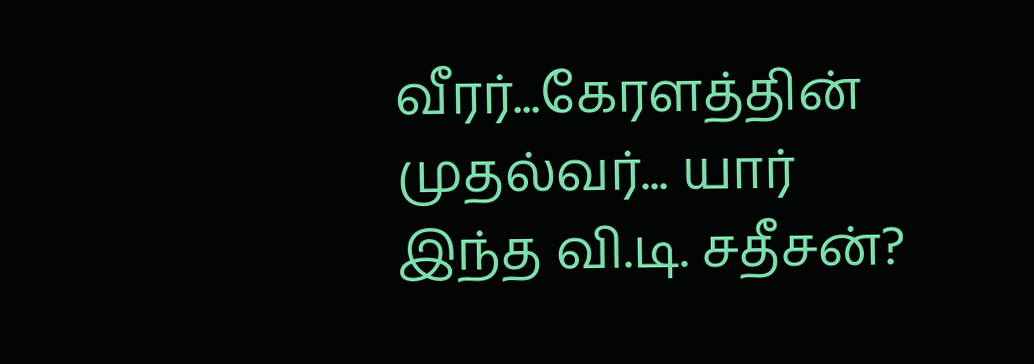வீரர்...கேரளத்தின் முதல்வர்... யார் இந்த வி.டி. சதீசன்?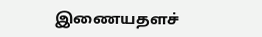இணையதளச்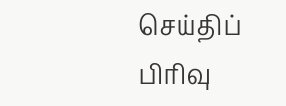செய்திப் பிரிவு